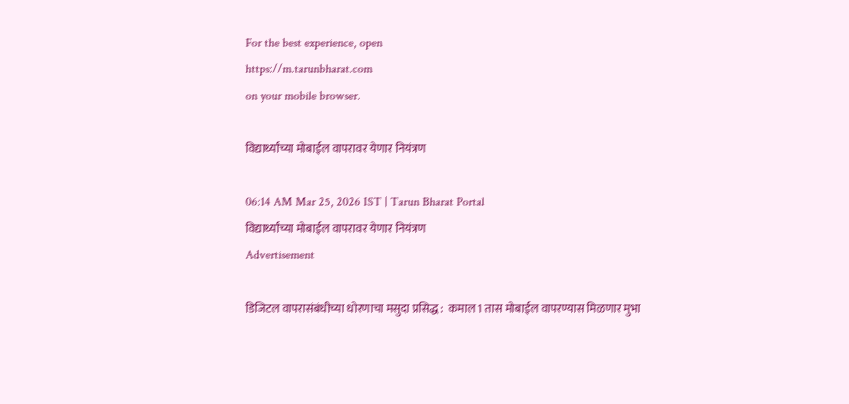For the best experience, open
https://m.tarunbharat.com
on your mobile browser.

विद्यार्थ्यांच्या मोबाईल वापरावर येणार नियंत्रण

06:14 AM Mar 25, 2026 IST | Tarun Bharat Portal
विद्यार्थ्यांच्या मोबाईल वापरावर येणार नियंत्रण
Advertisement

डिजिटल वापरासंबंधीच्या धोरणाचा मसुदा प्रसिद्ध :  कमाल 1 तास मोबाईल वापरण्यास मिळणार मुभा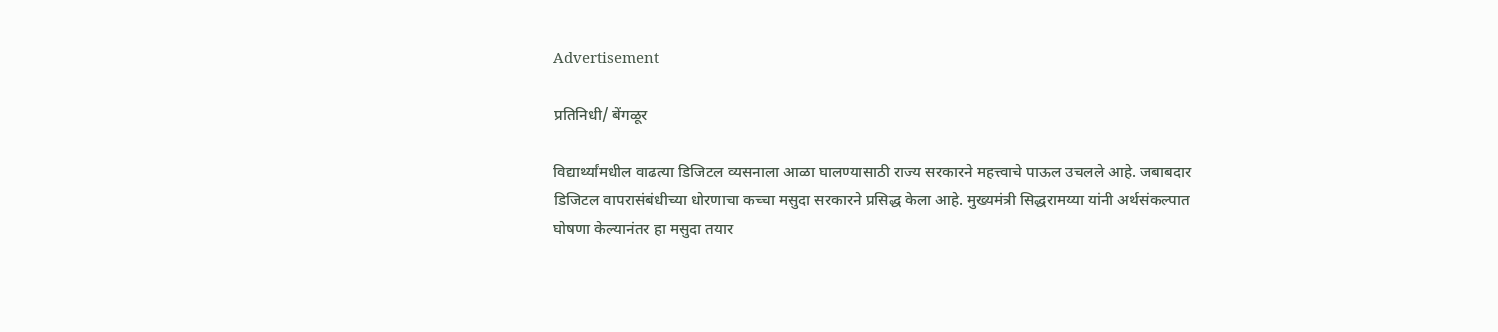Advertisement

प्रतिनिधी/ बेंगळूर

विद्यार्थ्यांमधील वाढत्या डिजिटल व्यसनाला आळा घालण्यासाठी राज्य सरकारने महत्त्वाचे पाऊल उचलले आहे. जबाबदार डिजिटल वापरासंबंधीच्या धोरणाचा कच्चा मसुदा सरकारने प्रसिद्ध केला आहे. मुख्यमंत्री सिद्धरामय्या यांनी अर्थसंकल्पात घोषणा केल्यानंतर हा मसुदा तयार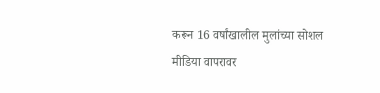करून 16 वर्षांखालील मुलांच्या सोशल मीडिया वापरावर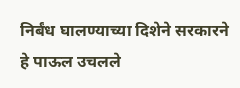निर्बंध घालण्याच्या दिशेने सरकारने हे पाऊल उचलले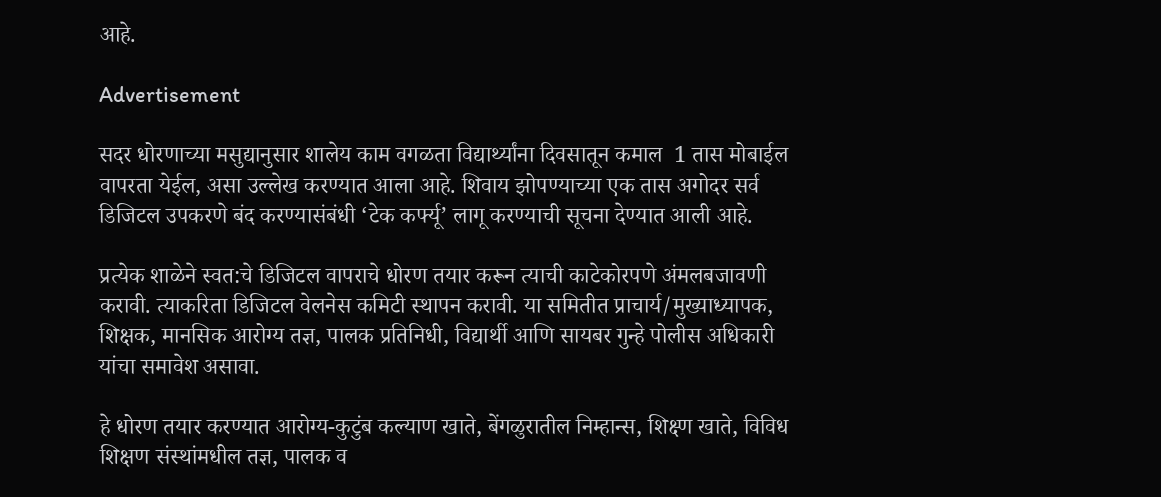आहे.

Advertisement

सदर धोरणाच्या मसुद्यानुसार शालेय काम वगळता विद्यार्थ्यांना दिवसातून कमाल  1 तास मोबाईल वापरता येईल, असा उल्लेख करण्यात आला आहे. शिवाय झोपण्याच्या एक तास अगोदर सर्व डिजिटल उपकरणे बंद करण्यासंबंधी ‘टेक कर्फ्यू’ लागू करण्याची सूचना देण्यात आली आहे.

प्रत्येक शाळेने स्वत:चे डिजिटल वापराचे धोरण तयार करून त्याची काटेकोरपणे अंमलबजावणी करावी. त्याकरिता डिजिटल वेलनेस कमिटी स्थापन करावी. या समितीत प्राचार्य/मुख्याध्यापक, शिक्षक, मानसिक आरोग्य तज्ञ, पालक प्रतिनिधी, विद्यार्थी आणि सायबर गुन्हे पोलीस अधिकारी यांचा समावेश असावा.

हे धोरण तयार करण्यात आरोग्य-कुटुंब कल्याण खाते, बेंगळुरातील निम्हान्स, शिक्ष्ण खाते, विविध शिक्षण संस्थांमधील तज्ञ, पालक व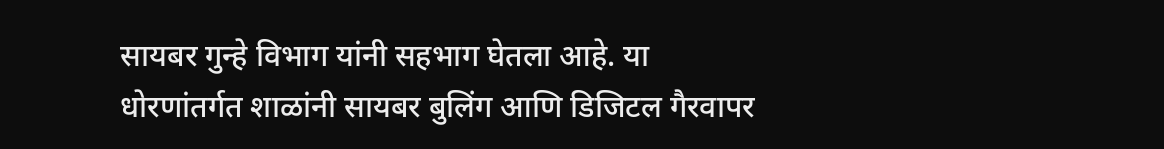सायबर गुन्हे विभाग यांनी सहभाग घेतला आहे. या धोरणांतर्गत शाळांनी सायबर बुलिंग आणि डिजिटल गैरवापर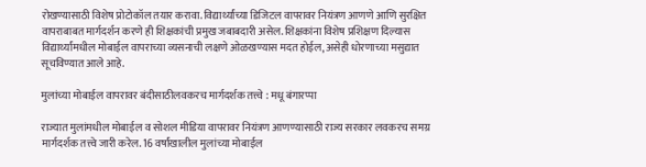रोखण्यासाठी विशेष प्रोटोकॉल तयार करावा. विद्यार्थ्यांच्या डिजिटल वापरावर नियंत्रण आणणे आणि सुरक्षित वापराबाबत मार्गदर्शन करणे ही शिक्षकांची प्रमुख जबाबदारी असेल. शिक्षकांना विशेष प्रशिक्षण दिल्यास विद्यार्थ्यांमधील मोबाईल वापराच्या व्यसनाची लक्षणे ओळखण्यास मदत होईल, असेही धोरणाच्या मसुद्यात सूचविण्यात आले आहे.

मुलांच्या मोबाईल वापरावर बंदीसाठीलवकरच मार्गदर्शक तत्त्वे : मधू बंगारप्पा

राज्यात मुलांमधील मोबाईल व सोशल मीडिया वापरावर नियंत्रण आणण्यासाठी राज्य सरकार लवकरच समग्र मार्गदर्शक तत्त्वे जारी करेल. 16 वर्षांखालील मुलांच्या मोबाईल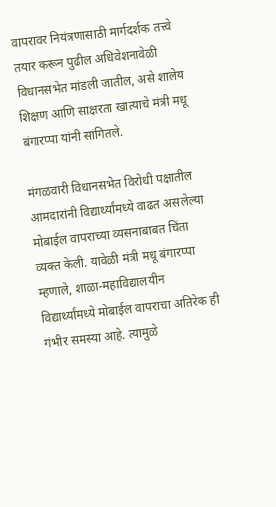वापरावर नियंत्रणासाठी मार्गदर्शक तत्त्वे तयार करून पुढील अधिवेशनावेळी विधानसभेत मांडली जातील, असे शालेय शिक्षण आणि साक्षरता खात्याचे मंत्री मधू बंगारप्पा यांनी सांगितले.

मंगळवारी विधानसभेत विरोधी पक्षातील आमदारांनी विद्यार्थ्यांमध्ये वाढत असलेल्या मोबाईल वापराच्या व्यसनाबाबत चिंता व्यक्त केली. यावेळी मंत्री मधू बंगारप्पा म्हणाले, शाळा-महाविद्यालयीन विद्यार्थ्यांमध्ये मोबाईल वापराचा अतिरेक ही गंभीर समस्या आहे. त्यामुळे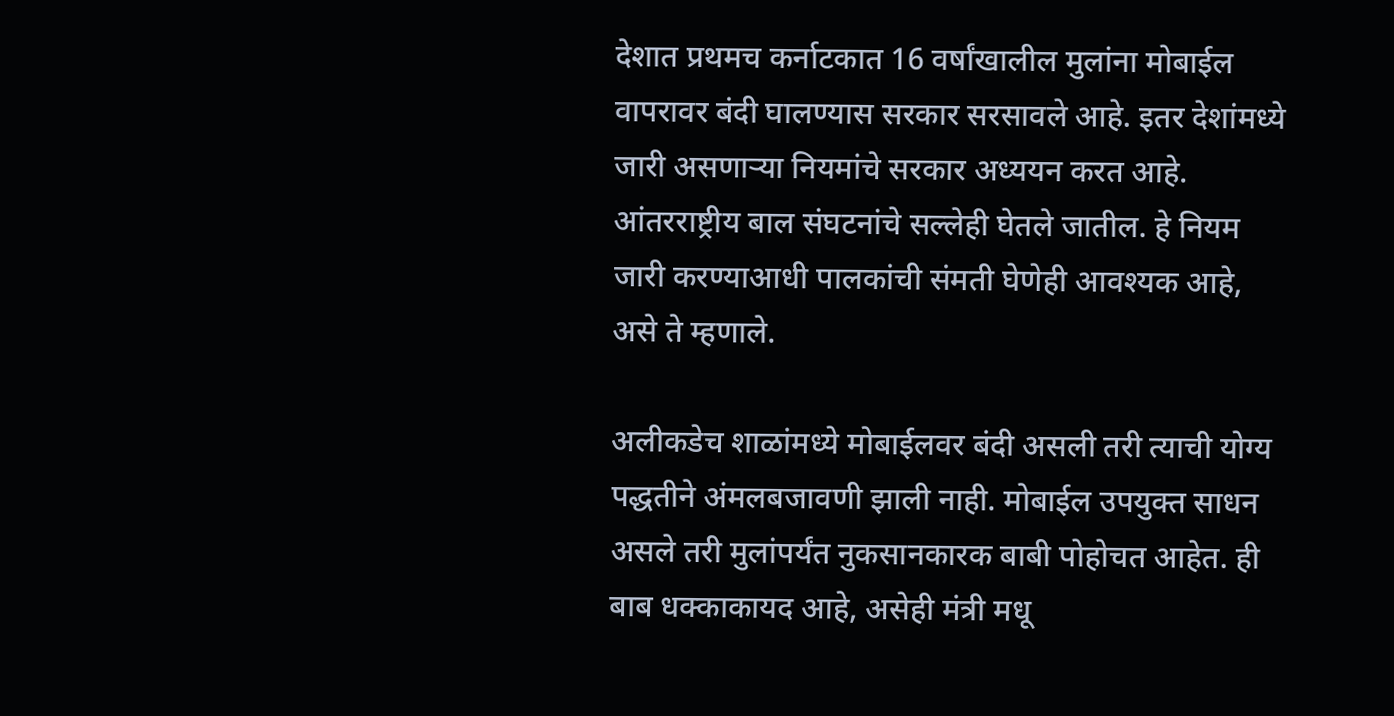देशात प्रथमच कर्नाटकात 16 वर्षांखालील मुलांना मोबाईल वापरावर बंदी घालण्यास सरकार सरसावले आहे. इतर देशांमध्ये जारी असणाऱ्या नियमांचे सरकार अध्ययन करत आहे. आंतरराष्ट्रीय बाल संघटनांचे सल्लेही घेतले जातील. हे नियम जारी करण्याआधी पालकांची संमती घेणेही आवश्यक आहे, असे ते म्हणाले.

अलीकडेच शाळांमध्ये मोबाईलवर बंदी असली तरी त्याची योग्य पद्धतीने अंमलबजावणी झाली नाही. मोबाईल उपयुक्त साधन असले तरी मुलांपर्यंत नुकसानकारक बाबी पोहोचत आहेत. ही बाब धक्काकायद आहे, असेही मंत्री मधू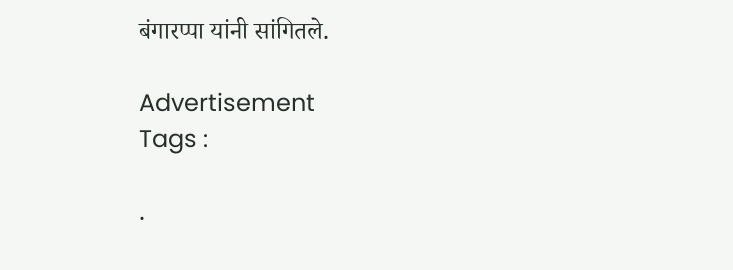बंगारप्पा यांनी सांगितले.

Advertisement
Tags :

.